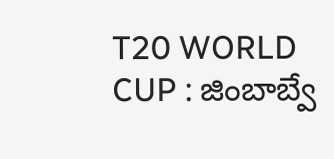T20 WORLD CUP : జింబాబ్వే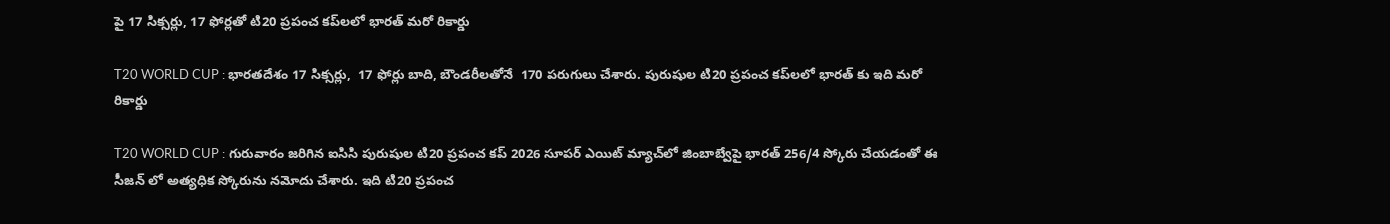పై 17 సిక్సర్లు, 17 ఫోర్లతో టి20 ప్రపంచ కప్‌లలో భారత్ మరో రికార్డు

T20 WORLD CUP : భారతదేశం 17 సిక్సర్లు,  17 ఫోర్లు బాది, బౌండరీలతోనే  170 పరుగులు చేశారు. పురుషుల టి20 ప్రపంచ కప్‌లలో భారత్ కు ఇది మరో రికార్డు

T20 WORLD CUP : గురువారం జరిగిన ఐసిసి పురుషుల టి20 ప్రపంచ కప్ 2026 సూపర్ ఎయిట్ మ్యాచ్‌లో జింబాబ్వేపై భారత్ 256/4 స్కోరు చేయడంతో ఈ సీజన్ లో అత్యధిక స్కోరును నమోదు చేశారు. ఇది టి20 ప్రపంచ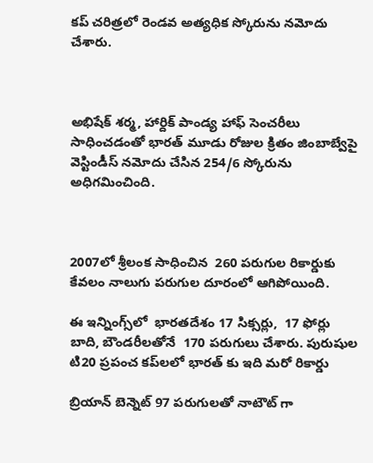కప్ చరిత్రలో రెండవ అత్యధిక స్కోరును నమోదు చేశారు.



అభిషేక్ శర్మ, హార్దిక్ పాండ్య హాఫ్ సెంచరీలు సాధించడంతో భారత్ మూడు రోజుల క్రితం జింబాబ్వేపై వెస్టిండీస్ నమోదు చేసిన 254/6 స్కోరును అధిగమించింది.



2007లో శ్రీలంక సాధించిన  260 పరుగుల రికార్డుకు కేవలం నాలుగు పరుగుల దూరంలో ఆగిపోయింది.

ఈ ఇన్నింగ్స్‌లో  భారతదేశం 17 సిక్సర్లు,  17 ఫోర్లు బాది, బౌండరీలతోనే  170 పరుగులు చేశారు. పురుషుల టి20 ప్రపంచ కప్‌లలో భారత్ కు ఇది మరో రికార్డు

బ్రియాన్ బెన్నెట్ 97 పరుగులతో నాటౌట్ గా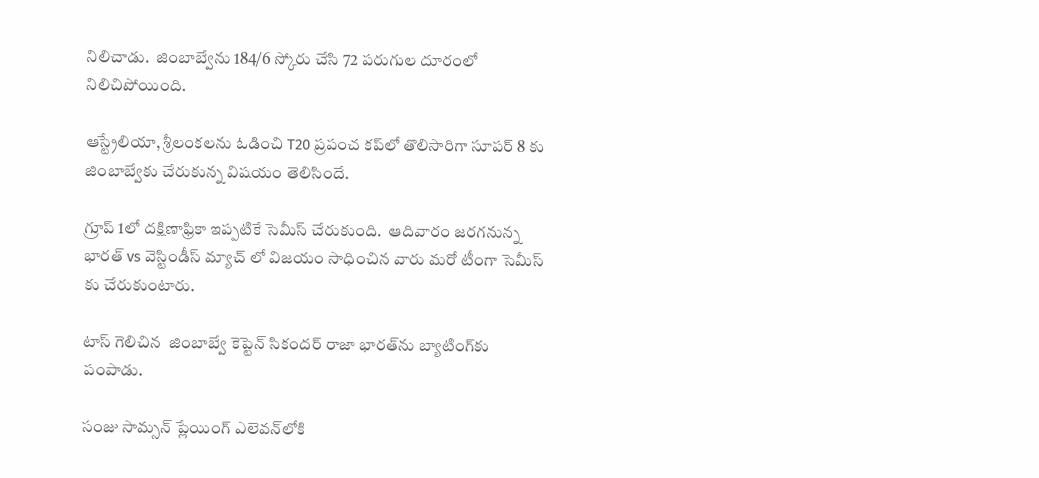నిలిచాడు.  జింబాబ్వేను 184/6 స్కోరు చేసి 72 పరుగుల దూరంలో నిలిచిపోయింది.

ఆస్ట్రేలియా, శ్రీలంకలను ఓడించి T20 ప్రపంచ కప్‌లో తొలిసారిగా సూపర్ 8 కు జింబాబ్వేకు చేరుకున్న విషయం తెలిసిందే.

గ్రూప్ 1లో దక్షిణాఫ్రికా ఇప్పటికే సెమీస్ చేరుకుంది.  ఆదివారం జరగనున్న భారత్ vs వెస్టిండీస్ మ్యాచ్ లో విజయం సాధించిన వారు మరో టీంగా సెమీస్ కు చేరుకుంటారు.

టాస్ గెలిచిన  జింబాబ్వే కెప్టెన్ సికందర్ రాజా భారత్‌ను బ్యాటింగ్‌కు పంపాడు.

సంజు సామ్సన్ ప్లేయింగ్ ఎలెవన్‌లోకి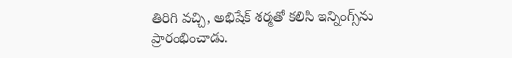తిరిగి వచ్చి, అభిషేక్ శర్మతో కలిసి ఇన్నింగ్స్‌ను ప్రారంభించాడు.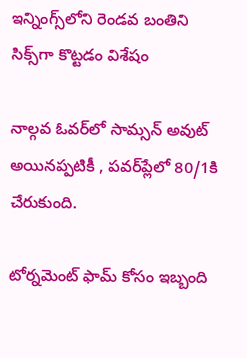ఇన్నింగ్స్‌లోని రెండవ బంతిని సిక్స్‌గా కొట్టడం విశేషం

నాల్గవ ఓవర్‌లో సామ్సన్ అవుట్ అయినప్పటికీ , పవర్‌ప్లేలో 80/1కి చేరుకుంది.

టోర్నమెంట్ ఫామ్‌ కోసం ఇబ్బంది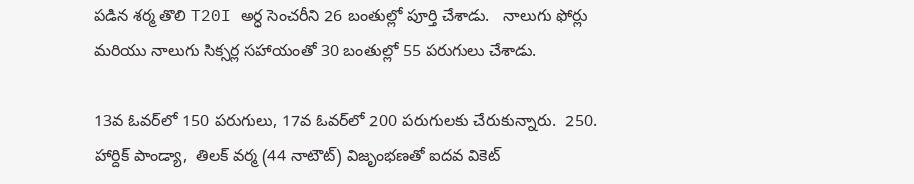పడిన శర్మ తొలి T20I అర్ధ సెంచరీని 26 బంతుల్లో పూర్తి చేశాడు.   నాలుగు ఫోర్లు మరియు నాలుగు సిక్సర్ల సహాయంతో 30 బంతుల్లో 55 పరుగులు చేశాడు.

13వ ఓవర్‌లో 150 పరుగులు, 17వ ఓవర్‌లో 200 పరుగులకు చేరుకున్నారు.  250. హార్దిక్ పాండ్యా,  తిలక్ వర్మ (44 నాటౌట్) విజృంభణతో ఐదవ వికెట్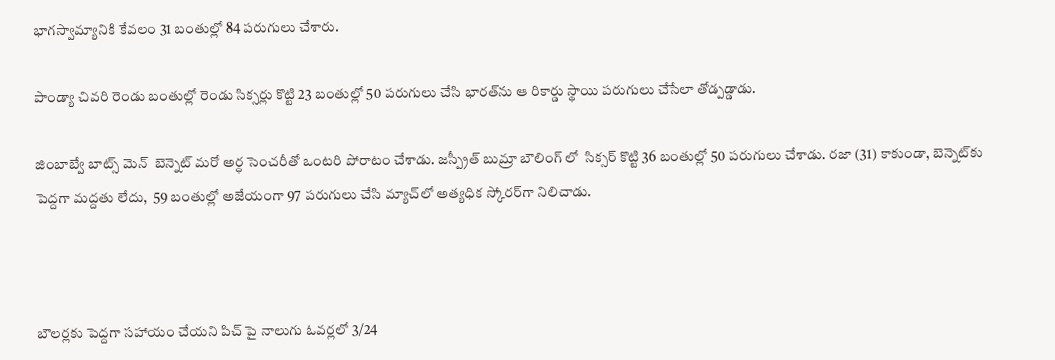భాగస్వామ్యానికి కేవలం 31 బంతుల్లో 84 పరుగులు చేశారు.

పాండ్యా చివరి రెండు బంతుల్లో రెండు సిక్సర్లు కొట్టి 23 బంతుల్లో 50 పరుగులు చేసి భారత్‌ను ఆ రికార్డు స్థాయి పరుగులు చేసేలా తోడ్పడ్డాడు.

జింబాబ్వే బాట్స్ మెన్  బెన్నెట్ మరో అర్ధ సెంచరీతో ఒంటరి పోరాటం చేశాడు. జస్ప్రీత్ బుమ్రా బౌలింగ్ లో  సిక్సర్ కొట్టి 36 బంతుల్లో 50 పరుగులు చేశాడు. రజా (31) కాకుండా, బెన్నెట్‌కు పెద్దగా మద్దతు లేదు,  59 బంతుల్లో అజేయంగా 97 పరుగులు చేసి మ్యాచ్‌లో అత్యధిక స్కోరర్‌గా నిలిచాడు.



బౌలర్లకు పెద్దగా సహాయం చేయని పిచ్ పై నాలుగు ఓవర్లలో 3/24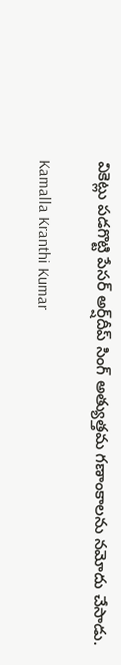వికెట్లు పడగొట్టి పేసర్ అర్ష్‌దీప్ సింగ్ అత్యుత్తమ గణాంకాలను నమోదు చేసాడు.

Kamalla Kranthi Kumar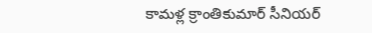కామళ్ల క్రాంతికుమార్ సీనియర్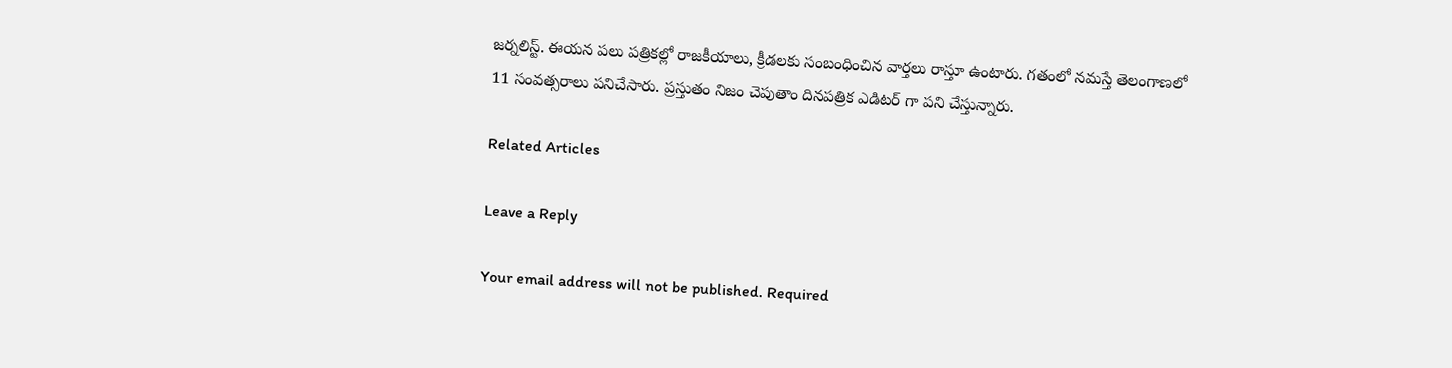జర్నలిస్ట్. ఈయన పలు పత్రికల్లో రాజకీయాలు, క్రీడలకు సంబంధించిన వార్తలు రాస్తూ ఉంటారు. గతంలో నమస్తే తెలంగాణలో 11 సంవత్సరాలు పనిచేసారు. ప్రస్తుతం నిజం చెపుతాం దినపత్రిక ఎడిటర్ గా పని చేస్తున్నారు.

Related Articles

Leave a Reply

Your email address will not be published. Required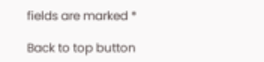fields are marked *

Back to top button